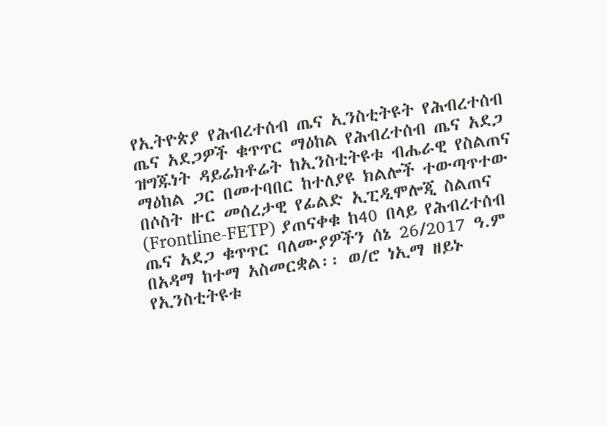የኢትዮጵያ የሕብረተሰብ ጤና ኢንስቲትዩት የሕብረተሰብ ጤና አደጋዎች ቁጥጥር ማዕከል የሕብረተሰብ ጤና አደጋ ዝግጁነት ዳይሬክቶሬት ከኢንስቲትዩቱ ብሔራዊ የስልጠና ማዕከል ጋር በመተባበር ከተለያዩ ክልሎች ተውጣጥተው በሶስት ዙር መሰረታዊ የፊልድ ኢፒዲሞሎጂ ስልጠና (Frontline-FETP) ያጠናቀቁ ከ40 በላይ የሕብረተሰብ ጤና አደጋ ቁጥጥር ባለሙያዎችን ሰኔ 26/2017 ዓ.ም በአዳማ ከተማ አስመርቋል፡፡ ወ/ሮ ነኢማ ዘይኑ የኢንስቲትዩቱ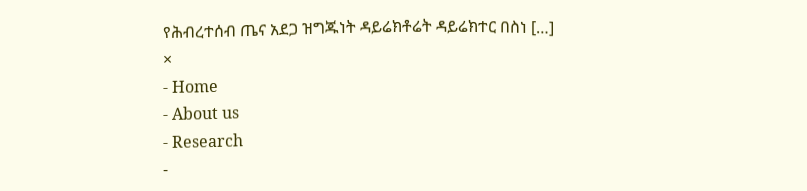የሕብረተሰብ ጤና አደጋ ዝግጁነት ዳይሬክቶሬት ዳይሬክተር በስነ […]
×
- Home
- About us
- Research
-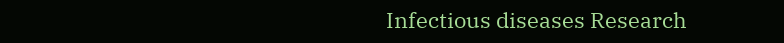Infectious diseases Research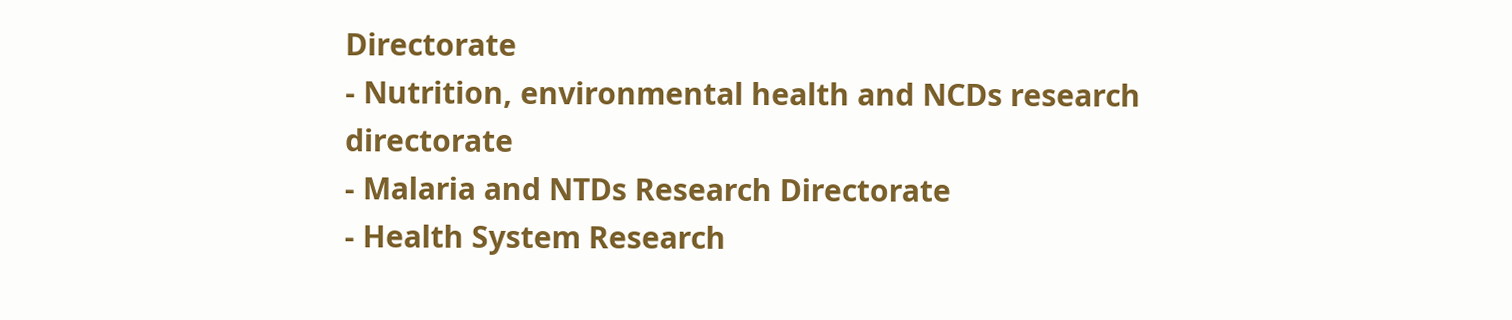Directorate
- Nutrition, environmental health and NCDs research directorate
- Malaria and NTDs Research Directorate
- Health System Research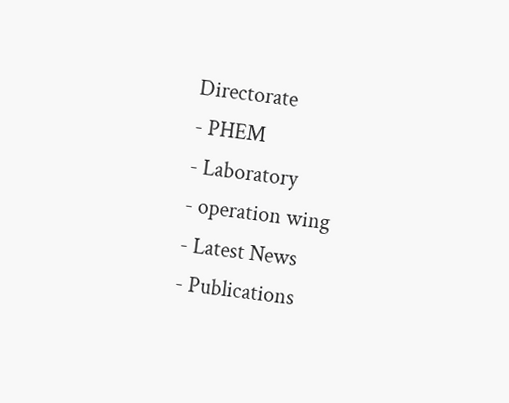Directorate
- PHEM
- Laboratory
- operation wing
- Latest News
- Publications